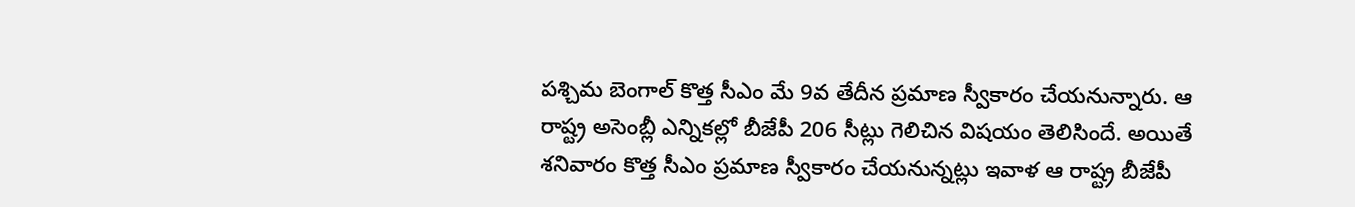పశ్చిమ బెంగాల్ కొత్త సీఎం మే 9వ తేదీన ప్రమాణ స్వీకారం చేయనున్నారు. ఆ రాష్ట్ర అసెంబ్లీ ఎన్నికల్లో బీజేపీ 206 సీట్లు గెలిచిన విషయం తెలిసిందే. అయితే శనివారం కొత్త సీఎం ప్రమాణ స్వీకారం చేయనున్నట్లు ఇవాళ ఆ రాష్ట్ర బీజేపీ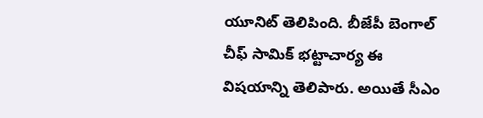యూనిట్ తెలిపింది. బీజేపీ బెంగాల్ చీఫ్ సామిక్ భట్టాచార్య ఈ విషయాన్ని తెలిపారు. అయితే సీఎం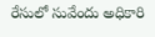రేసులో సువేందు అధికారి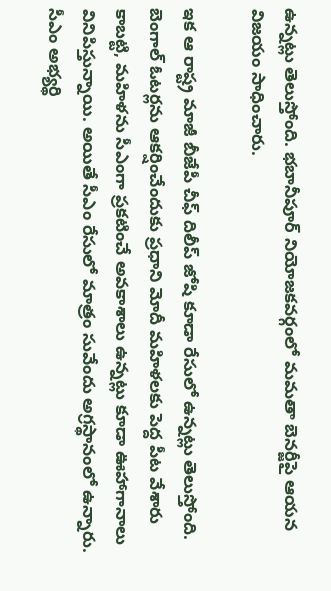ఉన్నట్లు తెలుస్తోంది. భబానీపూర్ నియోజకవర్గంలో మమతా బెనర్జీపై ఆయన విజయం సాధించారు.

ఇక ఆ రాష్ట్ర మాజీ బీజేపీ చీఫ్ దిలీప్ జోషి కూడా రేసులో ఉన్నట్లు తెలుస్తోంది. బెంగాల్ ఓటర్లను ఆకర్షించేందుకు ప్రధాని మోదీ మహిళలకు పెద్ద పీట వేశారు కాబట్టి, మహిళను సీఎంగా ప్రకటించే అవకాశాలు ఉన్నట్లు కూడా ఊహాగానాలు వినిపిస్తున్నాయి. అయితే సీఎం రేసులో మాత్రం సువేందు అగ్రస్థానంలో ఉన్నారు. సీఎం అభ్యర్థి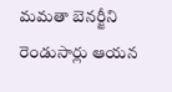మమతా బెనర్జీని రెండుసార్లు ఆయన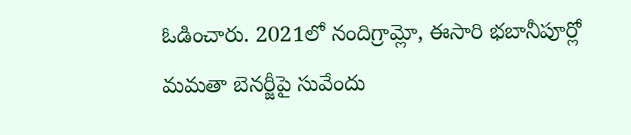ఓడించారు. 2021లో నందిగ్రామ్లో, ఈసారి భబానీపూర్లో మమతా బెనర్జీపై సువేందు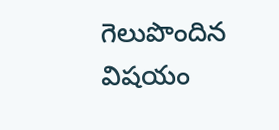గెలుపొందిన విషయం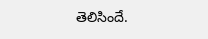తెలిసిందే.